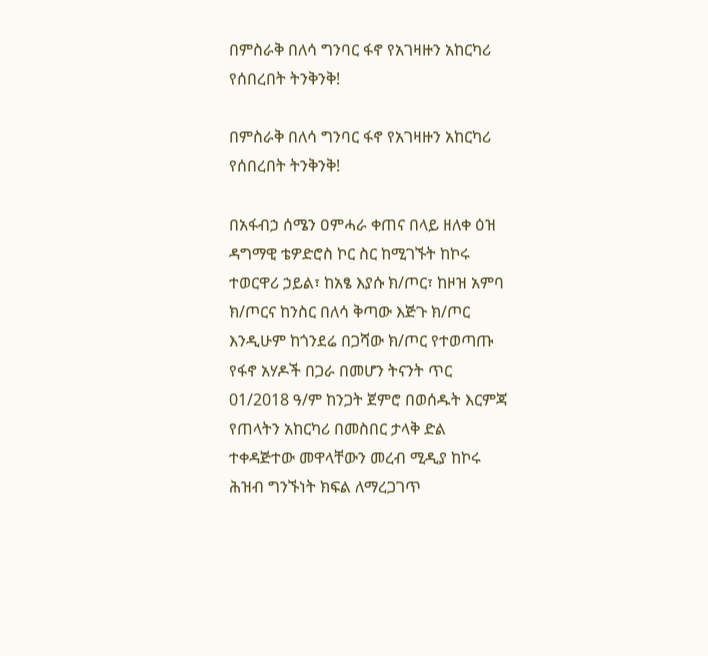በምስራቅ በለሳ ግንባር ፋኖ የአገዛዙን አከርካሪ የሰበረበት ትንቅንቅ!

በምስራቅ በለሳ ግንባር ፋኖ የአገዛዙን አከርካሪ የሰበረበት ትንቅንቅ!

በአፋብኃ ሰሜን ዐምሓራ ቀጠና በላይ ዘለቀ ዕዝ ዳግማዊ ቴዎድሮስ ኮር ስር ከሚገኙት ከኮሩ ተወርዋሪ ኃይል፣ ከአፄ እያሱ ክ/ጦር፣ ከዞዝ አምባ ክ/ጦርና ከንስር በለሳ ቅጣው እጅጉ ክ/ጦር እንዲሁም ከጎንደሬ በጋሻው ክ/ጦር የተወጣጡ የፋኖ አሃዶች በጋራ በመሆን ትናንት ጥር 01/2018 ዓ/ም ከንጋት ጀምሮ በወሰዱት እርምጃ የጠላትን አከርካሪ በመስበር ታላቅ ድል ተቀዳጅተው መዋላቸውን መረብ ሚዲያ ከኮሩ ሕዝብ ግንኙነት ክፍል ለማረጋገጥ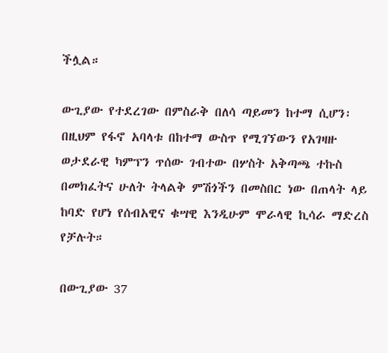ችሏል።

ውጊያው የተደረገው በምስራቅ በለሳ ጣይመን ከተማ ሲሆን፡ በዚህም የፋኖ አባላቱ በከተማ ውስጥ የሚገኘውን የአገዛዙ ወታደራዊ ካምፕን ጥሰው ገብተው በሦስት አቅጣጫ ተኩስ በመክፈትና ሁለት ትላልቅ ምሽጎችን በመስበር ነው በጠላት ላይ ከባድ የሆነ የሰብአዊና ቁሣዊ እንዲሁም ሞራላዊ ኪሳራ ማድረስ የቻሉት።

በውጊያው 37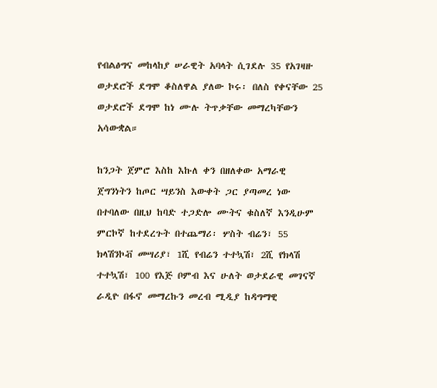የብልፅግና መከላከያ ሠራዊት አባላት ሲገደሉ 35 የአገዛዙ ወታደሮች ደግሞ ቆስለዋል ያለው ኮሩ፡ በለስ የቀናቸው 25 ወታደሮች ደግሞ ከነ ሙሉ ትጥቃቸው መማረካቸውን አሳውቋል።

ከንጋት ጀምሮ እስከ እኩለ ቀን በዘለቀው አማራዊ ጀግንነትን ከጦር ሣይንስ እውቀት ጋር ያጣመረ ነው በተባለው በዚህ ከባድ ተጋድሎ ሙትና ቁስለኛ እንዲሁም ምርኮኛ ከተደረጉት በተጨማሪ፡ ሦስት ብሬን፣ 55 ክላሽንኮቭ መሣሪያ፣ 1ሺ የብሬን ተተኳሽ፣ 2ሺ የክላሽ ተተኳሽ፣ 100 የእጅ ቦምብ እና ሁለት ወታደራዊ መገናኛ ራዲዮ በፋኖ መማረኩን መረብ ሚዲያ ከዳግማዊ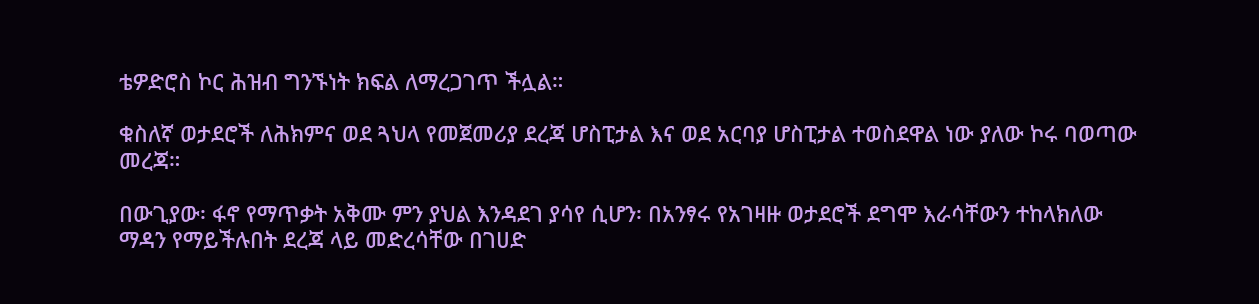ቴዎድሮስ ኮር ሕዝብ ግንኙነት ክፍል ለማረጋገጥ ችሏል።

ቁስለኛ ወታደሮች ለሕክምና ወደ ጓህላ የመጀመሪያ ደረጃ ሆስፒታል እና ወደ አርባያ ሆስፒታል ተወስደዋል ነው ያለው ኮሩ ባወጣው መረጃ።

በውጊያው፡ ፋኖ የማጥቃት አቅሙ ምን ያህል እንዳደገ ያሳየ ሲሆን፡ በአንፃሩ የአገዛዙ ወታደሮች ደግሞ እራሳቸውን ተከላክለው ማዳን የማይችሉበት ደረጃ ላይ መድረሳቸው በገሀድ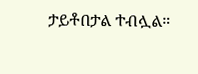ታይቶበታል ተብሏል።